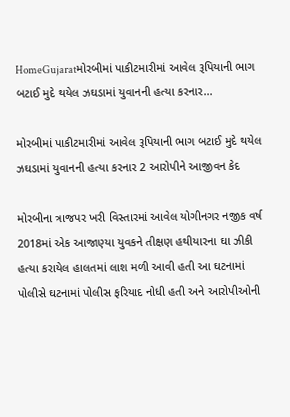HomeGujaratમોરબીમાં પાકીટમારીમાં આવેલ રૂપિયાની ભાગ બટાઈ મુદે થયેલ ઝઘડામાં યુવાનની હત્યા કરનાર...

મોરબીમાં પાકીટમારીમાં આવેલ રૂપિયાની ભાગ બટાઈ મુદે થયેલ ઝઘડામાં યુવાનની હત્યા કરનાર 2 આરોપીને આજીવન કેદ

મોરબીના ત્રાજપર ખરી વિસ્તારમાં આવેલ યોગીનગર નજીક વર્ષ 2018માં એક આજાણ્યા યુવકને તીક્ષણ હથીયારના ઘા ઝીકી હત્યા કરાયેલ હાલતમાં લાશ મળી આવી હતી આ ઘટનામાં પોલીસે ઘટનામાં પોલીસ ફરિયાદ નોધી હતી અને આરોપીઓની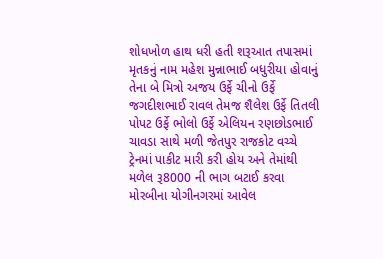શોધખોળ હાથ ધરી હતી શરૂઆત તપાસમાં મૃતકનું નામ મહેશ મુન્નાભાઈ બધુરીયા હોવાનું તેના બે મિત્રો અજય ઉર્ફે ચીનો ઉર્ફે જગદીશભાઈ રાવલ તેમજ શૈલેશ ઉર્ફે તિતલી પોપટ ઉર્ફે ભોલો ઉર્ફે એલિયન રણછોડભાઈ ચાવડા સાથે મળી જેતપુર રાજકોટ વચ્ચે ટ્રેનમાં પાકીટ મારી કરી હોય અને તેમાંથી મળેલ રૂ8000 ની ભાગ બટાઈ કરવા મોરબીના યોગીનગરમાં આવેલ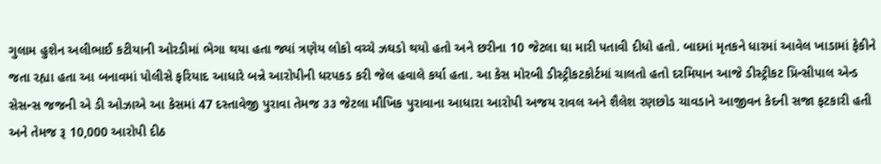ગુલામ હુશેન અલીભાઈ કટીયાની ઓરડીમાં ભેગા થયા હતા જ્યાં ત્રણેય લોકો વચ્ચે ઝઘડો થયો હતો અને છરીના 10 જેટલા ઘા મારી પતાવી દીધો હતો. બાદમાં મૃતકને ધારમાં આવેલ ખાડામાં ફેકીને જતા રહ્યા હતા આ બનાવમાં પોલીસે ફરિયાદ આધારે બન્ને આરોપીની ધરપકડ કરી જેલ હવાલે કર્યા હતા. આ કેસ મોરબી ડીસ્ટ્રીકટકોર્ટમાં ચાલતો હતો દરમિયાન આજે ડીસ્ટ્રીકટ પ્રિન્સીપાલ એન્ડ સેસન્સ જજની એ ડી ઓઝાએ આ કેસમાં 47 દસ્તાવેજી પુરાવા તેમજ ૩૩ જેટલા મૌખિક પુરાવાના આધારા આરોપી અજય રાવલ અને શૈલેશ રણછોડ ચાવડાને આજીવન કેદની સજા ફટકારી હતી અને તેમજ રૂ 10,000 આરોપી દીઠ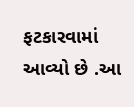ફટકારવામાં આવ્યો છે .આ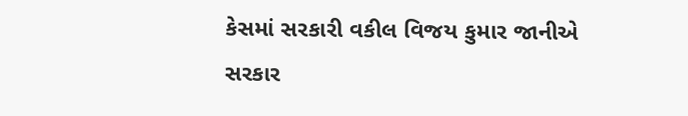કેસમાં સરકારી વકીલ વિજય કુમાર જાનીએ સરકાર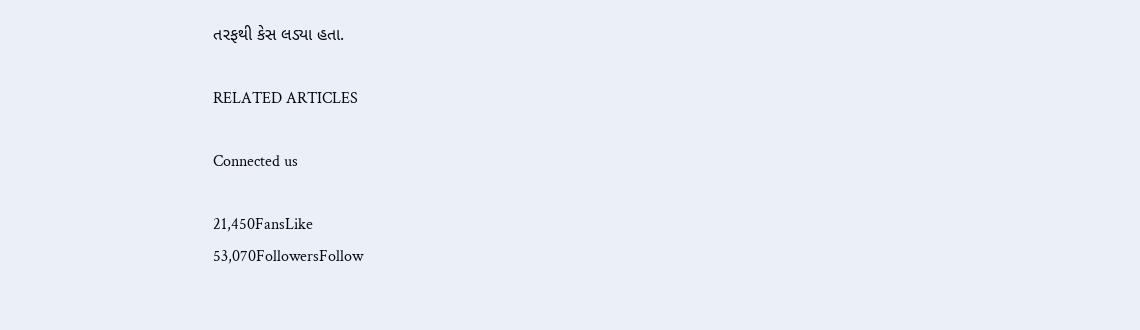તરફથી કેસ લડ્યા હતા.

RELATED ARTICLES

Connected us

21,450FansLike
53,070FollowersFollow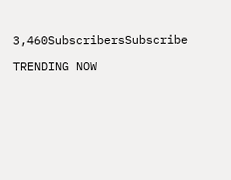3,460SubscribersSubscribe

TRENDING NOW